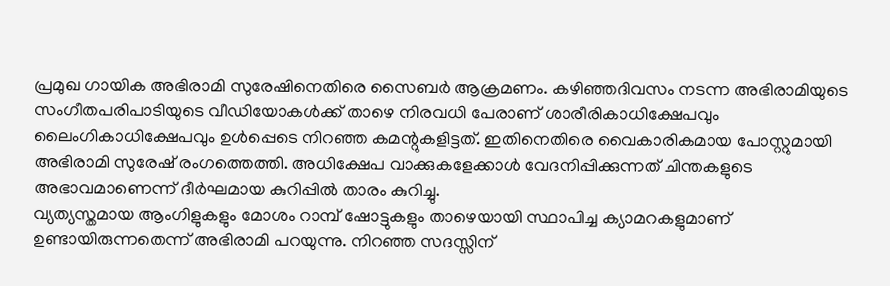പ്രമുഖ ഗായിക അഭിരാമി സുരേഷിനെതിരെ സൈബർ ആക്രമണം. കഴിഞ്ഞദിവസം നടന്ന അഭിരാമിയുടെ സംഗീതപരിപാടിയുടെ വീഡിയോകൾക്ക് താഴെ നിരവധി പേരാണ് ശാരീരികാധിക്ഷേപവും ലൈംഗികാധിക്ഷേപവും ഉൾപ്പെടെ നിറഞ്ഞ കമന്റുകളിട്ടത്. ഇതിനെതിരെ വൈകാരികമായ പോസ്റ്റുമായി അഭിരാമി സുരേഷ് രംഗത്തെത്തി. അധിക്ഷേപ വാക്കുകളേക്കാൾ വേദനിപ്പിക്കുന്നത് ചിന്തകളുടെ അഭാവമാണെന്ന് ദീർഘമായ കുറിപ്പിൽ താരം കുറിച്ചു.
വ്യത്യസ്തമായ ആംഗിളുകളും മോശം റാമ്പ് ഷോട്ടുകളും താഴെയായി സ്ഥാപിച്ച ക്യാമറകളുമാണ് ഉണ്ടായിരുന്നതെന്ന് അഭിരാമി പറയുന്നു. നിറഞ്ഞ സദസ്സിന്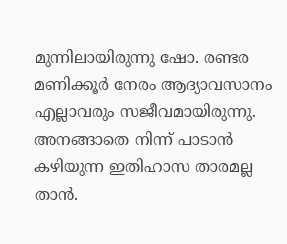മുന്നിലായിരുന്നു ഷോ. രണ്ടര മണിക്കൂർ നേരം ആദ്യാവസാനം എല്ലാവരും സജീവമായിരുന്നു. അനങ്ങാതെ നിന്ന് പാടാൻ കഴിയുന്ന ഇതിഹാസ താരമല്ല താൻ.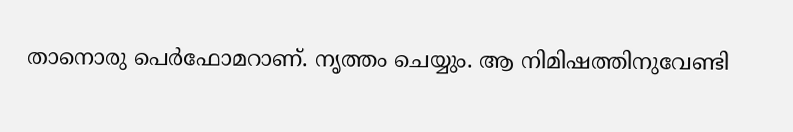താനൊരു പെർഫോമറാണ്. നൃത്തം ചെയ്യും. ആ നിമിഷത്തിനുവേണ്ടി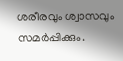ശരീരവും ശ്വാസവും സമർപ്പിക്കും.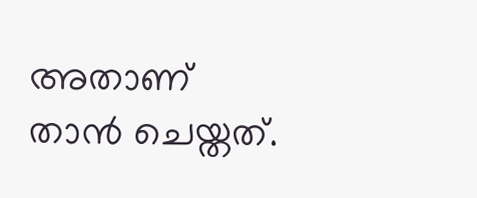അതാണ് താൻ ചെയ്തത്.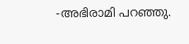‑അഭിരാമി പറഞ്ഞു.